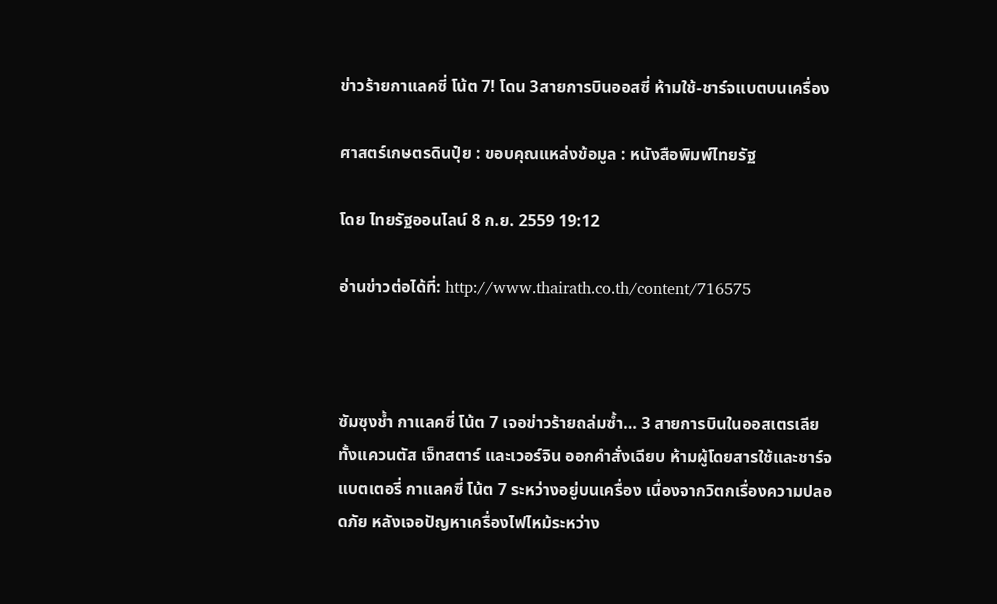ข่าวร้ายกาแลคซี่ โน้ต 7! โดน 3สายการบินออสซี่ ห้ามใช้-ชาร์จแบตบนเครื่อง

ศาสตร์เกษตรดินปุ๋ย : ขอบคุณแหล่งข้อมูล : หนังสือพิมพ์ไทยรัฐ

โดย ไทยรัฐออนไลน์ 8 ก.ย. 2559 19:12

อ่านข่าวต่อได้ที่: http://www.thairath.co.th/content/716575



ซัมซุงช้ำ กาแลคซี่ โน้ต 7 เจอข่าวร้ายถล่มซ้ำ… 3 สายการบินในออสเตรเลีย ทั้งแควนตัส เจ็ทสตาร์ และเวอร์จิน ออกคำสั่งเฉียบ ห้ามผู้โดยสารใช้และชาร์จแบตเตอรี่ กาแลคซี่ โน้ต 7 ระหว่างอยู่บนเครื่อง เนื่องจากวิตกเรื่องความปลอดภัย หลังเจอปัญหาเครื่องไฟไหม้ระหว่าง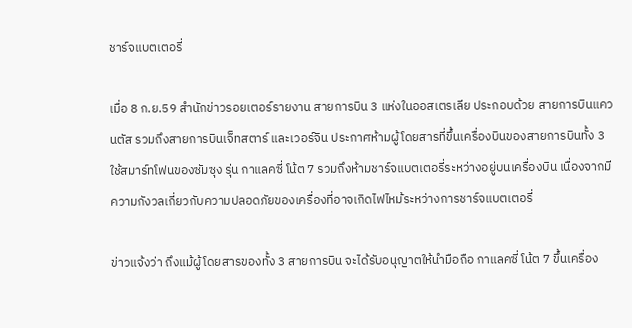ชาร์จแบตเตอรี่

เมื่อ 8 ก.ย.59 สำนักข่าวรอยเตอร์รายงาน สายการบิน 3 แห่งในออสเตรเลีย ประกอบด้วย สายการบินแควนตัส รวมถึงสายการบินเจ็ทสตาร์ และเวอร์จิน ประกาศห้ามผู้โดยสารที่ขึ้นเครื่องบินของสายการบินทั้ง 3 ใช้สมาร์ทโฟนของซัมซุง รุ่น กาแลคซี่ โน้ต 7 รวมถึงห้ามชาร์จแบตเตอรี่ระหว่างอยู่บนเครื่องบิน เนื่องจากมีความกังวลเกี่ยวกับความปลอดภัยของเครื่องที่อาจเกิดไฟไหม้ระหว่างการชาร์จแบตเตอรี่

ข่าวแจ้งว่า ถึงแม้ผู้โดยสารของทั้ง 3 สายการบิน จะได้รับอนุญาตให้นำมือถือ กาแลคซี่ โน้ต 7 ขึ้นเครื่อง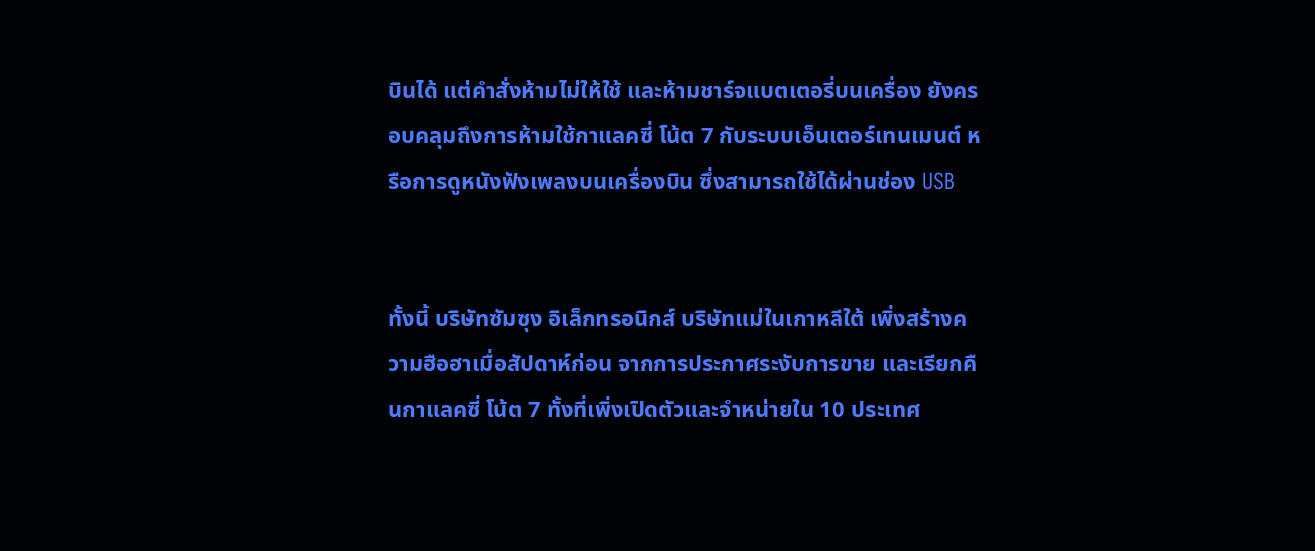บินได้ แต่คำสั่งห้ามไม่ให้ใช้ และห้ามชาร์จแบตเตอรี่บนเครื่อง ยังครอบคลุมถึงการห้ามใช้กาแลคซี่ โน้ต 7 กับระบบเอ็นเตอร์เทนเมนต์ หรือการดูหนังฟังเพลงบนเครื่องบิน ซึ่งสามารถใช้ได้ผ่านช่อง USB


ทั้งนี้ บริษัทซัมซุง อิเล็กทรอนิกส์ บริษัทแม่ในเกาหลีใต้ เพิ่งสร้างความฮือฮาเมื่อสัปดาห์ก่อน จากการประกาศระงับการขาย และเรียกคืนกาแลคซี่ โน้ต 7 ทั้งที่เพิ่งเปิดตัวและจำหน่ายใน 10 ประเทศ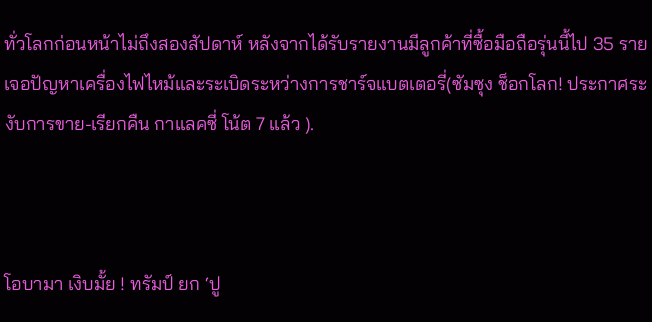ทั่วโลกก่อนหน้าไม่ถึงสองสัปดาห์ หลังจากได้รับรายงานมีลูกค้าที่ซื้อมือถือรุ่นนี้ไป 35 ราย เจอปัญหาเครื่องไฟไหม้และระเบิดระหว่างการชาร์จแบตเตอรี่(ซัมซุง ช็อกโลก! ประกาศระงับการขาย-เรียกคืน กาแลคซี่ โน้ต 7 แล้ว ).



โอบามา เงิบมั้ย ! ทรัมป์ ยก ‘ปู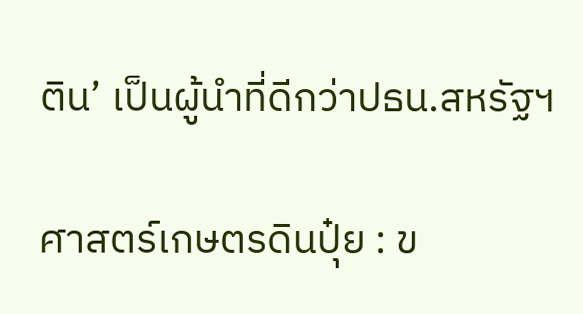ติน’ เป็นผู้นำที่ดีกว่าปธน.สหรัฐฯ

ศาสตร์เกษตรดินปุ๋ย : ข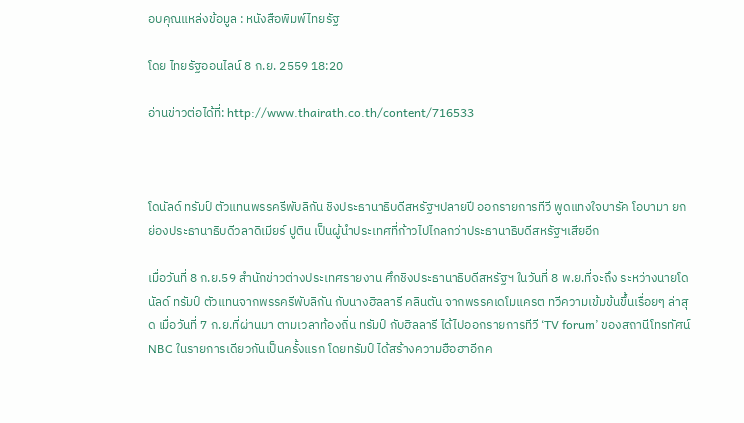อบคุณแหล่งข้อมูล : หนังสือพิมพ์ไทยรัฐ

โดย ไทยรัฐออนไลน์ 8 ก.ย. 2559 18:20

อ่านข่าวต่อได้ที่: http://www.thairath.co.th/content/716533



โดนัลด์ ทรัมป์ ตัวแทนพรรครีพับลิกัน ชิงประธานาธิบดีสหรัฐฯปลายปี ออกรายการทีวี พูดแทงใจบารัค โอบามา ยกย่องประธานาธิบดีวลาดิเมียร์ ปูติน เป็นผู้นำประเทศที่ก้าวไปไกลกว่าประธานาธิบดีสหรัฐฯเสียอีก

เมื่อวันที่ 8 ก.ย.59 สำนักข่าวต่างประเทศรายงาน ศึกชิงประธานาธิบดีสหรัฐฯ ในวันที่ 8 พ.ย.ที่จะถึง ระหว่างนายโดนัลด์ ทรัมป์ ตัวแทนจากพรรครีพับลิกัน กับนางฮิลลารี คลินตัน จากพรรคเดโมแครต ทวีความเข้มข้นขึ้นเรื่อยๆ ล่าสุด เมื่อวันที่ 7 ก.ย.ที่ผ่านมา ตามเวลาท้องถิ่น ทรัมป์ กับฮิลลารี ได้ไปออกรายการทีวี ‘TV forum’ ของสถานีโทรทัศน์ NBC ในรายการเดียวกันเป็นครั้งแรก โดยทรัมป์ ได้สร้างความฮือฮาอีกค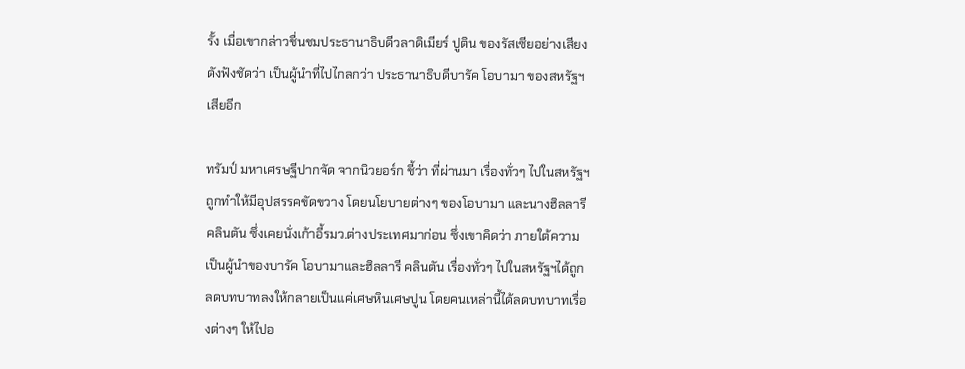รั้ง เมื่อเขากล่าวชื่นชมประธานาธิบดีวลาดิเมียร์ ปูติน ของรัสเซียอย่างเสียงดังฟังชัดว่า เป็นผู้นำที่ไปไกลกว่า ประธานาธิบดีบารัค โอบามา ของสหรัฐฯเสียอีก

ทรัมป์ มหาเศรษฐีปากจัด จากนิวยอร์ก ชี้ว่า ที่ผ่านมา เรื่องทั่วๆ ไปในสหรัฐฯถูกทำให้มีอุปสรรคขัดขวาง โดยนโยบายต่างๆ ของโอบามา และนางฮิลลารี คลินตัน ซึ่งเคยนั่งเก้าอี้รมว.ต่างประเทศมาก่อน ซึ่งเขาคิดว่า ภายใต้ความเป็นผู้นำของบารัค โอบามาและฮิลลารี คลินตัน เรื่องทั่วๆ ไปในสหรัฐฯได้ถูกลดบทบาทลงให้กลายเป็นแค่เศษหินเศษปูน โดยคนเหล่านี้ได้ลดบทบาทเรื่องต่างๆ ให้ไปอ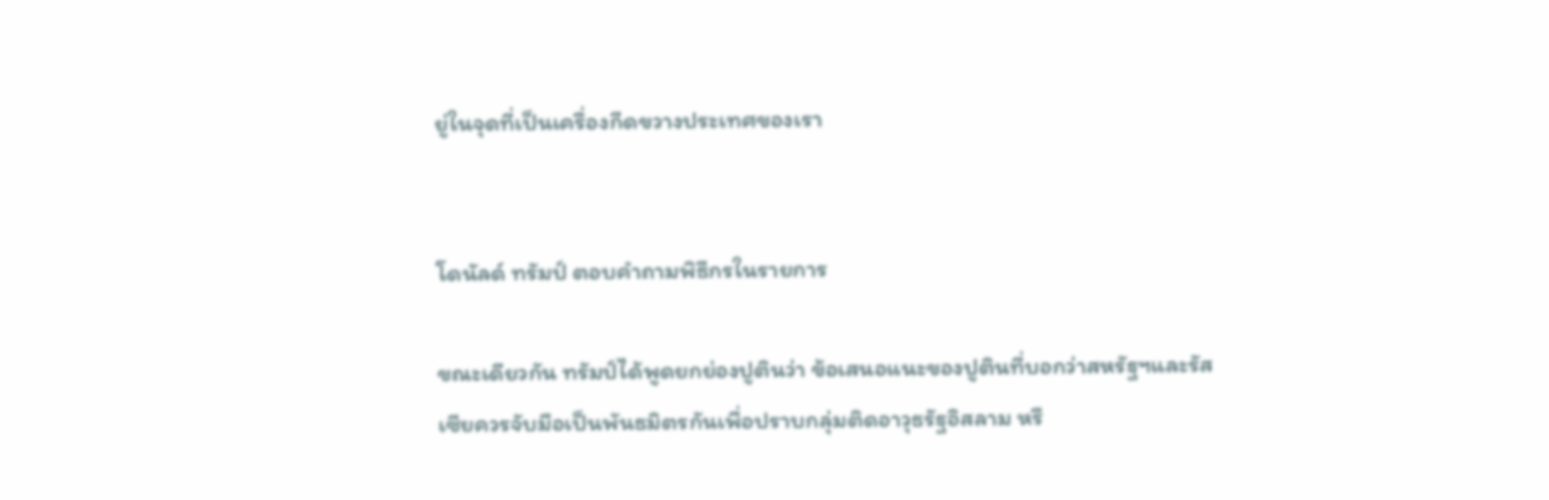ยู่ในจุดที่เป็นเครื่องกีดขวางประเทศของเรา


โดนัลด์ ทรัมป์ ตอบคำถามพิธีกรในรายการ

ขณะเดียวกัน ทรัมป์ได้พูดยกย่องปูตินว่า ข้อเสนอแนะของปูตินที่บอกว่าสหรัฐฯและรัสเซียควรจับมือเป็นพันธมิตรกันเพื่อปราบกลุ่มติดอาวุธรัฐอิสลาม หรื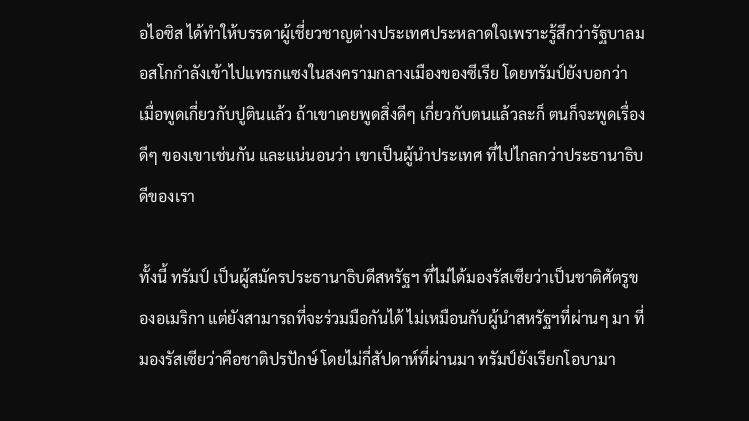อไอซิส ได้ทำให้บรรดาผู้เชี่ยวชาญต่างประเทศประหลาดใจเพราะรู้สึกว่ารัฐบาลมอสโกกำลังเข้าไปแทรกแซงในสงครามกลางเมืองของซีเรีย โดยทรัมป์ยังบอกว่า เมื่อพูดเกี่ยวกับปูตินแล้ว ถ้าเขาเคยพูดสิ่งดีๆ เกี่ยวกับตนแล้วละก็ ตนก็จะพูดเรื่องดีๆ ของเขาเช่นกัน และแน่นอนว่า เขาเป็นผู้นำประเทศ ที่ไปไกลกว่าประธานาธิบดีของเรา

ทั้งนี้ ทรัมป์ เป็นผู้สมัครประธานาธิบดีสหรัฐฯ ที่ไม่ได้มองรัสเซียว่าเป็นชาติศัตรูของอเมริกา แต่ยังสามารถที่จะร่วมมือกันได้ ไม่เหมือนกับผู้นำสหรัฐฯที่ผ่านๆ มา ที่มองรัสเซียว่าคือชาติปรปักษ์ โดยไม่กี่สัปดาห์ที่ผ่านมา ทรัมป์ยังเรียกโอบามา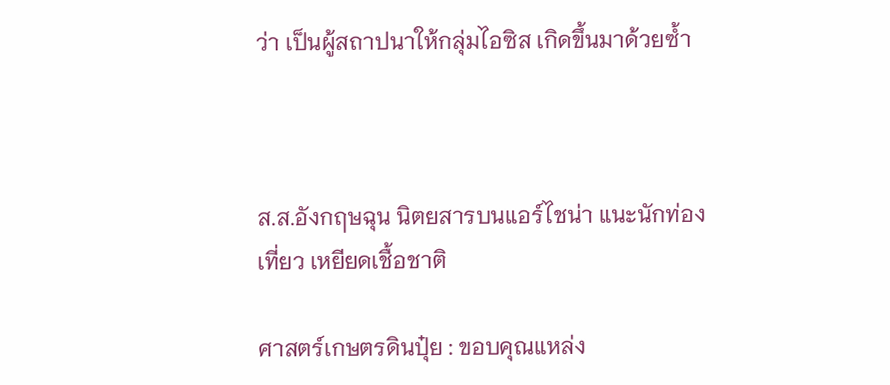ว่า เป็นผู้สถาปนาให้กลุ่มไอซิส เกิดขึ้นมาด้วยซ้ำ



ส.ส.อังกฤษฉุน นิตยสารบนแอร์ไชน่า แนะนักท่องเที่ยว เหยียดเชื้อชาติ

ศาสตร์เกษตรดินปุ๋ย : ขอบคุณแหล่ง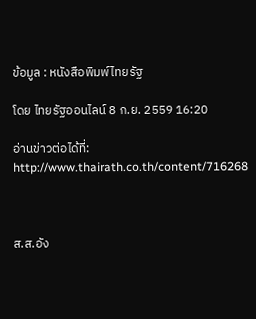ข้อมูล : หนังสือพิมพ์ไทยรัฐ

โดย ไทยรัฐออนไลน์ 8 ก.ย. 2559 16:20

อ่านข่าวต่อได้ที่: http://www.thairath.co.th/content/716268



ส.ส.อัง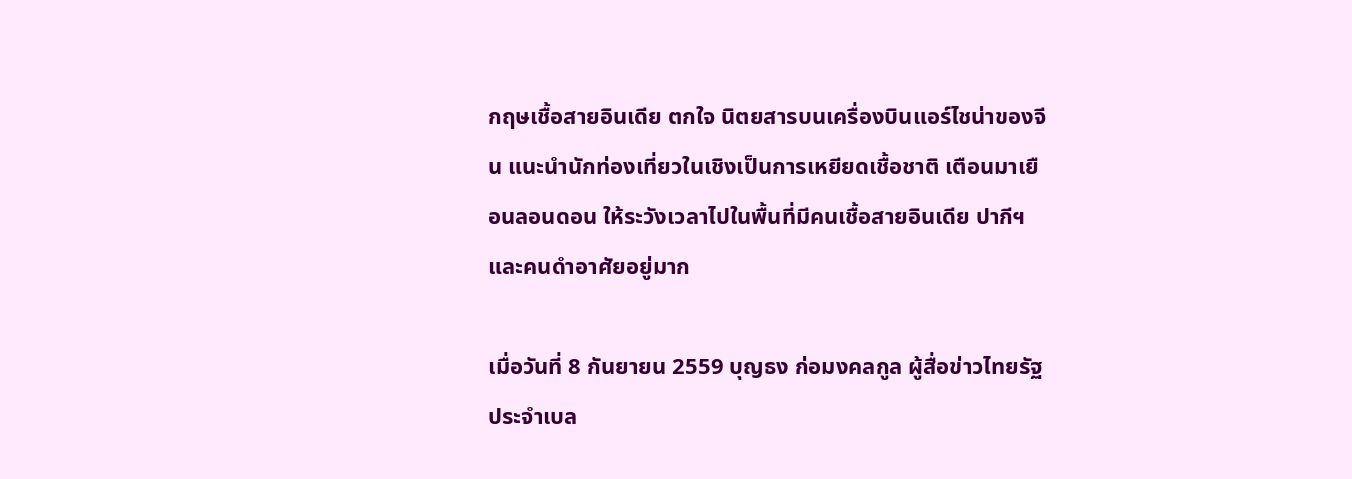กฤษเชื้อสายอินเดีย ตกใจ นิตยสารบนเครื่องบินแอร์ไชน่าของจีน แนะนำนักท่องเที่ยวในเชิงเป็นการเหยียดเชื้อชาติ เตือนมาเยือนลอนดอน ให้ระวังเวลาไปในพื้นที่มีคนเชื้อสายอินเดีย ปากีฯ และคนดำอาศัยอยู่มาก

เมื่อวันที่ 8 กันยายน 2559 บุญธง ก่อมงคลกูล ผู้สื่อข่าวไทยรัฐประจำเบล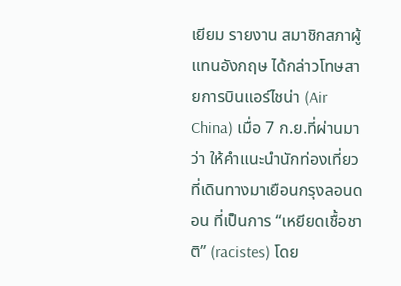เยียม รายงาน สมาชิกสภาผู้แทนอังกฤษ ได้กล่าวโทษสายการบินแอร์ไชน่า (Air China) เมื่อ 7 ก.ย.ที่ผ่านมา ว่า ให้คำแนะนำนักท่องเที่ยวที่เดินทางมาเยือนกรุงลอนดอน ที่เป็นการ “เหยียดเชื้อชาติ” (racistes) โดย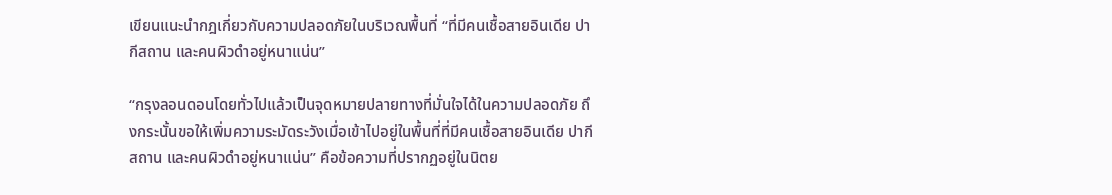เขียนแนะนำกฎเกี่ยวกับความปลอดภัยในบริเวณพื้นที่ “ที่มีคนเชื้อสายอินเดีย ปากีสถาน และคนผิวดำอยู่หนาแน่น”

“กรุงลอนดอนโดยทั่วไปแล้วเป็นจุดหมายปลายทางที่มั่นใจได้ในความปลอดภัย ถึงกระนั้นขอให้เพิ่มความระมัดระวังเมื่อเข้าไปอยู่ในพื้นที่ที่มีคนเชื้อสายอินเดีย ปากีสถาน และคนผิวดำอยู่หนาแน่น” คือข้อความที่ปรากฏอยู่ในนิตย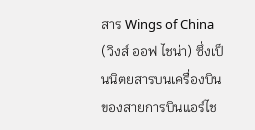สาร Wings of China (วิงส์ ออฟ ไชน่า) ซึ่งเป็นนิตยสารบนเครื่องบินของสายการบินแอร์ไช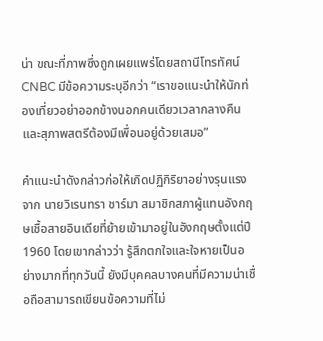น่า ขณะที่ภาพซึ่งถูกเผยแพร่โดยสถานีโทรทัศน์ CNBC มีข้อความระบุอีกว่า “เราขอแนะนำให้นักท่องเที่ยวอย่าออกข้างนอกคนเดียวเวลากลางคืน และสุภาพสตรีต้องมีเพื่อนอยู่ด้วยเสมอ”

คำแนะนำดังกล่าวก่อให้เกิดปฏิกิริยาอย่างรุนแรงจาก นายวิเรนทรา ชาร์มา สมาชิกสภาผู้แทนอังกฤษเชื้อสายอินเดียที่ย้ายเข้ามาอยู่ในอังกฤษตั้งแต่ปี 1960 โดยเขากล่าวว่า รู้สึกตกใจและใจหายเป็นอย่างมากที่ทุกวันนี้ ยังมีบุคคลบางคนที่มีความน่าเชื่อถือสามารถเขียนข้อความที่ไม่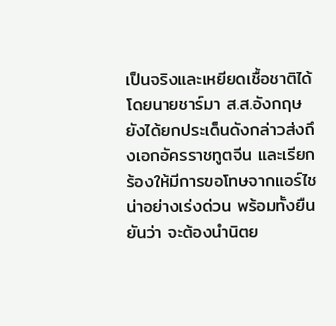เป็นจริงและเหยียดเชื้อชาติได้ โดยนายชาร์มา ส.ส.อังกฤษ ยังได้ยกประเด็นดังกล่าวส่งถึงเอกอัครราชทูตจีน และเรียกร้องให้มีการขอโทษจากแอร์ไชน่าอย่างเร่งด่วน พร้อมทั้งยืนยันว่า จะต้องนำนิตย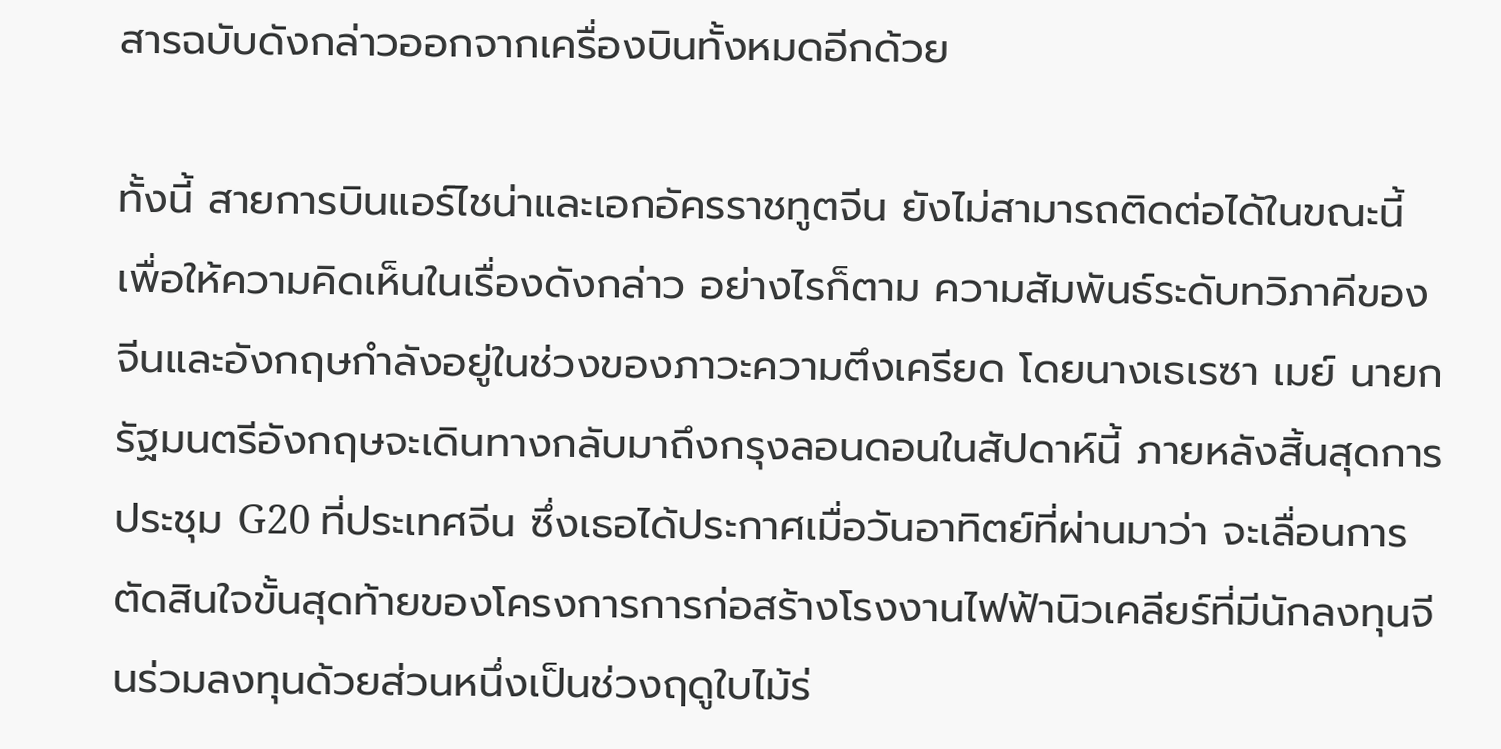สารฉบับดังกล่าวออกจากเครื่องบินทั้งหมดอีกด้วย

ทั้งนี้ สายการบินแอร์ไชน่าและเอกอัครราชทูตจีน ยังไม่สามารถติดต่อได้ในขณะนี้ เพื่อให้ความคิดเห็นในเรื่องดังกล่าว อย่างไรก็ตาม ความสัมพันธ์ระดับทวิภาคีของจีนและอังกฤษกำลังอยู่ในช่วงของภาวะความตึงเครียด โดยนางเธเรซา เมย์ นายกรัฐมนตรีอังกฤษจะเดินทางกลับมาถึงกรุงลอนดอนในสัปดาห์นี้ ภายหลังสิ้นสุดการประชุม G20 ที่ประเทศจีน ซึ่งเธอได้ประกาศเมื่อวันอาทิตย์ที่ผ่านมาว่า จะเลื่อนการตัดสินใจขั้นสุดท้ายของโครงการการก่อสร้างโรงงานไฟฟ้านิวเคลียร์ที่มีนักลงทุนจีนร่วมลงทุนด้วยส่วนหนึ่งเป็นช่วงฤดูใบไม้ร่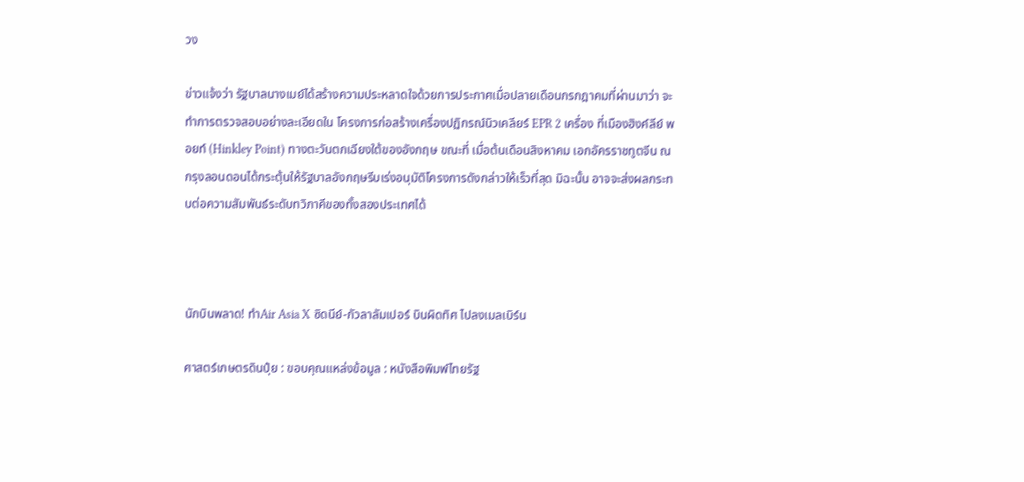วง

ข่าวแจ้งว่า รัฐบาลนางเมย์ได้สร้างความประหลาดใจด้วยการประกาศเมื่อปลายเดือนกรกฎาคมที่ผ่านมาว่า จะทำการตรวจสอบอย่างละเอียดใน โครงการก่อสร้างเครื่องปฏิกรณ์นิวเคลียร์ EPR 2 เครื่อง ที่เมืองฮิงค์ลีย์ พอยท์ (Hinkley Point) ทางตะวันตกเฉียงใต้ของอังกฤษ ขณะที่ เมื่อต้นเดือนสิงหาคม เอกอัครราชทูตจีน ณ กรุงลอนดอนได้กระตุ้นให้รัฐบาลอังกฤษรีบเร่งอนุมัติโครงการดังกล่าวให้เร็วที่สุด มิฉะนั้น อาจจะส่งผลกระทบต่อความสัมพันธ์ระดับทวิภาคีของทั้งสองประเทศได้



นักบินพลาด! ทำAir Asia X ซิดนีย์-กัวลาลัมเปอร์ บินผิดทิศ ไปลงเมลเบิร์น

ศาสตร์เกษตรดินปุ๋ย : ขอบคุณแหล่งข้อมูล : หนังสือพิมพ์ไทยรัฐ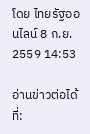โดย ไทยรัฐออนไลน์ 8 ก.ย. 2559 14:53

อ่านข่าวต่อได้ที่: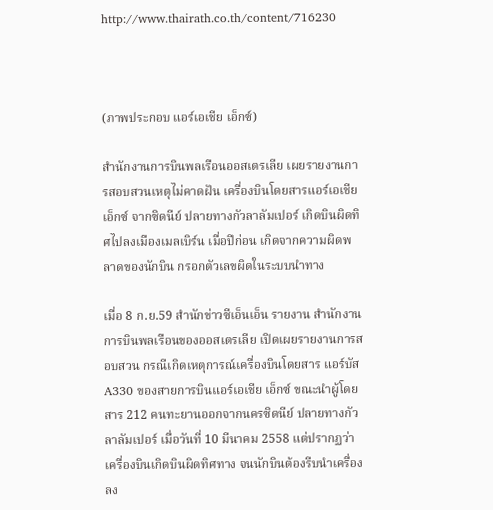http://www.thairath.co.th/content/716230



(ภาพประกอบ แอร์เอเชีย เอ็กซ์)

สำนักงานการบินพลเรือนออสเตรเลีย เผยรายงานการสอบสวนเหตุไม่คาดฝัน เครื่องบินโดยสารแอร์เอเชีย เอ็กซ์ จากซิดนีย์ ปลายทางกัวลาลัมเปอร์ เกิดบินผิดทิศไปลงเมืองเมลเบิร์น เมื่อปีก่อน เกิดจากความผิดพลาดของนักบิน กรอกตัวเลขผิดในระบบนำทาง

เมื่อ 8 ก.ย.59 สำนักข่าวซีเอ็นเอ็น รายงาน สำนักงานการบินพลเรือนของออสเตรเลีย เปิดเผยรายงานการสอบสวน กรณีเกิดเหตุการณ์เครื่องบินโดยสาร แอร์บัส A330 ของสายการบินแอร์เอเชีย เอ็กซ์ ขณะนำผู้โดยสาร 212 คนทะยานออกจากนครซิดนีย์ ปลายทางกัวลาลัมเปอร์ เมื่อวันที่ 10 มีนาคม 2558 แต่ปรากฏว่าเครื่องบินเกิดบินผิดทิศทาง จนนักบินต้องรีบนำเครื่องลง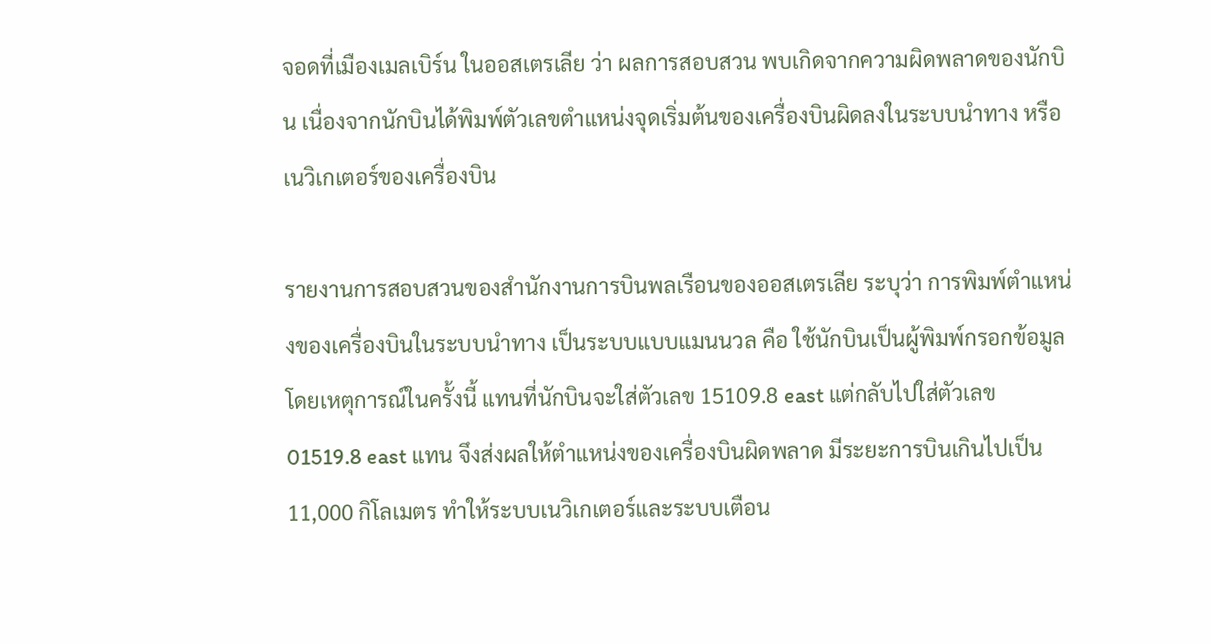จอดที่เมืองเมลเบิร์น ในออสเตรเลีย ว่า ผลการสอบสวน พบเกิดจากความผิดพลาดของนักบิน เนื่องจากนักบินได้พิมพ์ตัวเลขตำแหน่งจุดเริ่มต้นของเครื่องบินผิดลงในระบบนำทาง หรือเนวิเกเตอร์ของเครื่องบิน

รายงานการสอบสวนของสำนักงานการบินพลเรือนของออสเตรเลีย ระบุว่า การพิมพ์ตำแหน่งของเครื่องบินในระบบนำทาง เป็นระบบแบบแมนนวล คือ ใช้นักบินเป็นผู้พิมพ์กรอกข้อมูล โดยเหตุการณ์ในครั้งนี้ แทนที่นักบินจะใส่ตัวเลข 15109.8 east แต่กลับไปใส่ตัวเลข 01519.8 east แทน จึงส่งผลให้ตำแหน่งของเครื่องบินผิดพลาด มีระยะการบินเกินไปเป็น 11,000 กิโลเมตร ทำให้ระบบเนวิเกเตอร์และระบบเตือน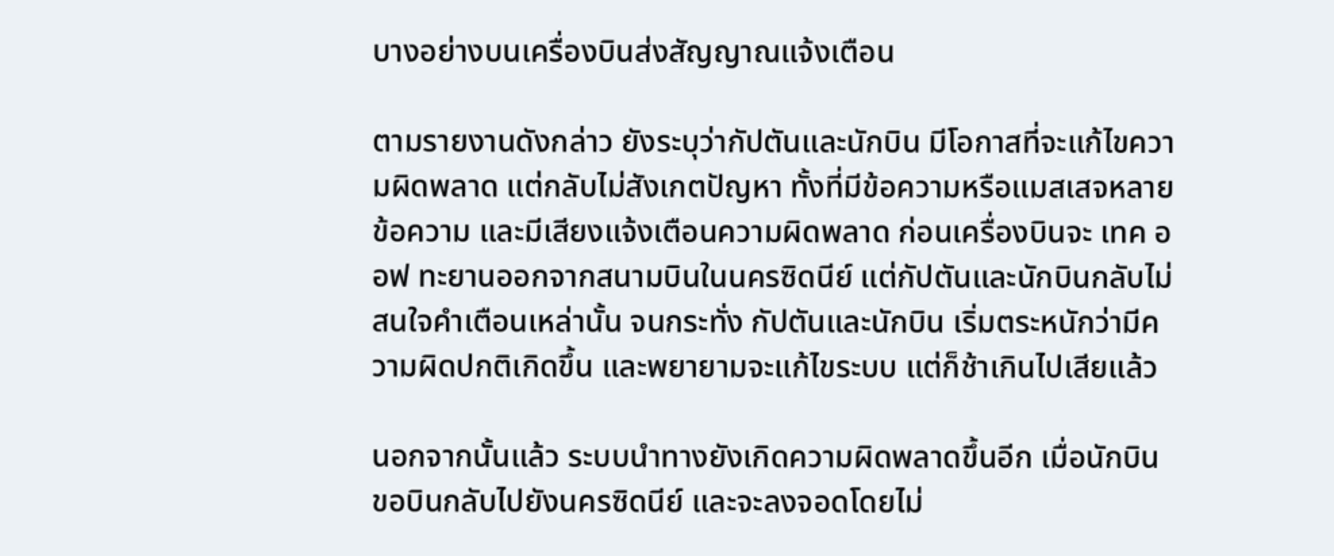บางอย่างบนเครื่องบินส่งสัญญาณแจ้งเตือน

ตามรายงานดังกล่าว ยังระบุว่ากัปตันและนักบิน มีโอกาสที่จะแก้ไขความผิดพลาด แต่กลับไม่สังเกตปัญหา ทั้งที่มีข้อความหรือแมสเสจหลายข้อความ และมีเสียงแจ้งเตือนความผิดพลาด ก่อนเครื่องบินจะ เทค ออฟ ทะยานออกจากสนามบินในนครซิดนีย์ แต่กัปตันและนักบินกลับไม่สนใจคำเตือนเหล่านั้น จนกระทั่ง กัปตันและนักบิน เริ่มตระหนักว่ามีความผิดปกติเกิดขึ้น และพยายามจะแก้ไขระบบ แต่ก็ช้าเกินไปเสียแล้ว

นอกจากนั้นแล้ว ระบบนำทางยังเกิดความผิดพลาดขึ้นอีก เมื่อนักบินขอบินกลับไปยังนครซิดนีย์ และจะลงจอดโดยไม่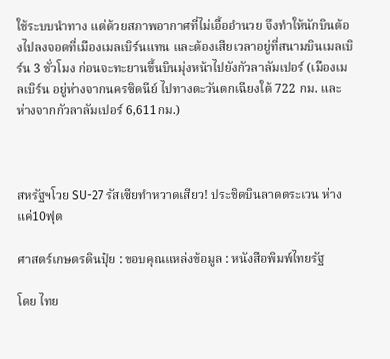ใช้ระบบนำทาง แต่ด้วยสภาพอากาศที่ไม่เอื้ออำนวย จึงทำให้นักบินต้องไปลงจอดที่เมืองเมลเบิร์นแทน และต้องเสียเวลาอยู่ที่สนามบินเมลเบิร์น 3 ชั่วโมง ก่อนจะทะยานขึ้นบินมุ่งหน้าไปยังกัวลาลัมเปอร์ (เมืองเมลเบิร์น อยู่ห่างจากนครซิดนีย์ ไปทางตะวันตกเฉียงใต้ 722 กม. และห่างจากกัวลาลัมเปอร์ 6,611กม.)



สหรัฐฯโวย SU-27 รัสเซียทำหวาดเสียว! ประชิดบินลาดตระเวน ห่างแค่10ฟุต

ศาสตร์เกษตรดินปุ๋ย : ขอบคุณแหล่งข้อมูล : หนังสือพิมพ์ไทยรัฐ

โดย ไทย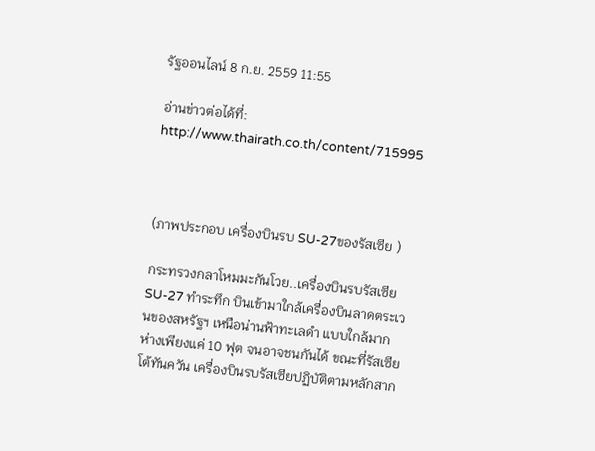รัฐออนไลน์ 8 ก.ย. 2559 11:55

อ่านข่าวต่อได้ที่: http://www.thairath.co.th/content/715995



(ภาพประกอบ เครื่องบินรบ SU-27ของรัสเซีย )

กระทรวงกลาโหมมะกันโวย..เครื่องบินรบรัสเซีย SU-27 ทำระทึก บินเข้ามาใกล้เครื่องบินลาดตระเวนของสหรัฐฯ เหนือน่านฟ้าทะเลดำ แบบใกล้มาก ห่างเพียงแค่ 10 ฟุต จนอาจชนกันได้ ขณะที่รัสเซียโต้ทันควัน เครื่องบินรบรัสเซียปฏิบัติตามหลักสาก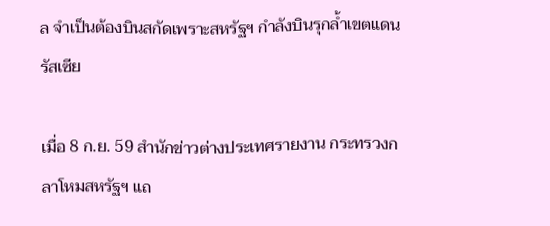ล จำเป็นต้องบินสกัดเพราะสหรัฐฯ กำลังบินรุกล้ำเขตแดนรัสเซีย

เมื่อ 8 ก.ย. 59 สำนักข่าวต่างประเทศรายงาน กระทรวงกลาโหมสหรัฐฯ แถ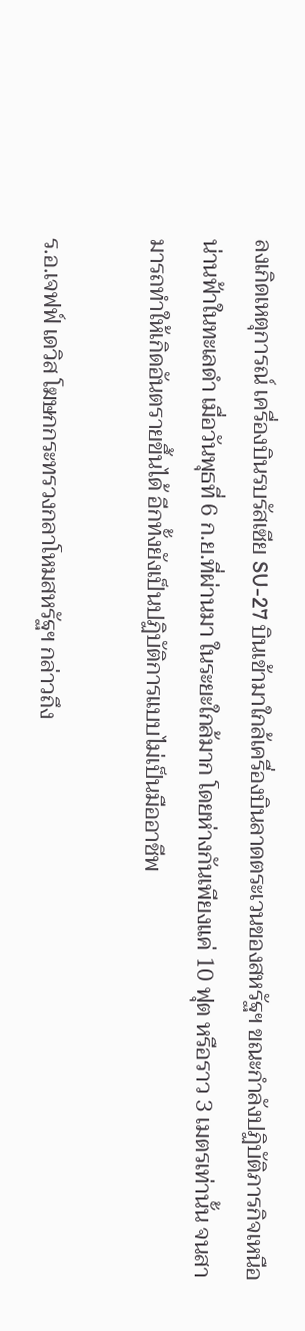ลงเกิดเหตุการณ์ เครื่องบินรบรัสเซีย SU-27 บินเข้ามาใกล้เครื่องบินลาดตระเวนของสหรัฐฯ ขณะกำลังปฏิบัติภารกิจเหนือน่านฟ้าในทะเลดำ เมื่อวันพุธที่ 6 ก.ย.ที่ผ่านมา ในระยะใกล้มาก โดยห่างกันเพียงแค่ 10 ฟุต หรือราว 3 เมตรเท่านั้น จนสามารถทำให้เกิดอันตรายขึ้นได้ อีกทั้งยังเป็นปฏิบัติการแบบไม่เป็นมืออาชีพ

ร.อ.เจฟฟ์ เดวิส โฆษกกระทรวงกลาโหมสหรัฐฯ กล่าวถึง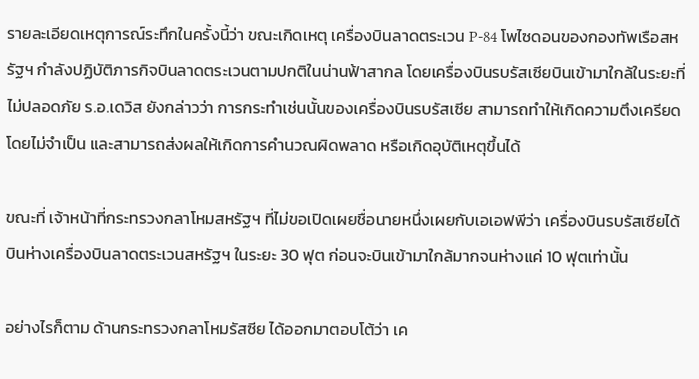รายละเอียดเหตุการณ์ระทึกในครั้งนี้ว่า ขณะเกิดเหตุ เครื่องบินลาดตระเวน P-84 โพไซดอนของกองทัพเรือสหรัฐฯ กำลังปฏิบัติภารกิจบินลาดตระเวนตามปกติในน่านฟ้าสากล โดยเครื่องบินรบรัสเซียบินเข้ามาใกล้ในระยะที่ไม่ปลอดภัย ร.อ.เดวิส ยังกล่าวว่า การกระทำเช่นนั้นของเครื่องบินรบรัสเซีย สามารถทำให้เกิดความตึงเครียดโดยไม่จำเป็น และสามารถส่งผลให้เกิดการคำนวณผิดพลาด หรือเกิดอุบัติเหตุขึ้นได้

ขณะที่ เจ้าหน้าที่กระทรวงกลาโหมสหรัฐฯ ที่ไม่ขอเปิดเผยชื่อนายหนึ่งเผยกับเอเอฟพีว่า เครื่องบินรบรัสเซียได้บินห่างเครื่องบินลาดตระเวนสหรัฐฯ ในระยะ 30 ฟุต ก่อนจะบินเข้ามาใกล้มากจนห่างแค่ 10 ฟุตเท่านั้น

อย่างไรก็ตาม ด้านกระทรวงกลาโหมรัสซีย ได้ออกมาตอบโต้ว่า เค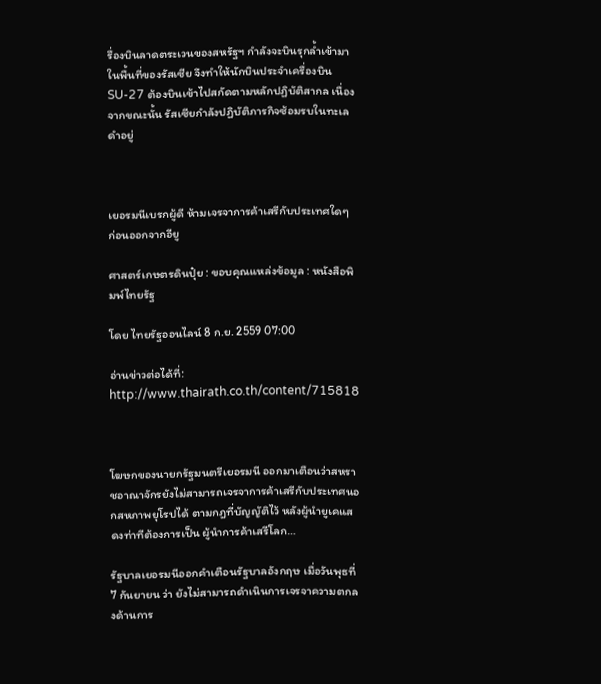รื่องบินลาดตระเวนของสหรัฐฯ กำลังจะบินรุกล้ำเข้ามาในพื้นที่ของรัสเซีย จึงทำให้นักบินประจำเครื่องบิน SU-27 ต้องบินเข้าไปสกัดตามหลักปฏิบัติสากล เนื่องจากขณะนั้น รัสเซียกำลังปฏิบัติภารกิจซ้อมรบในทะเลดำอยู่



เยอรมนีเบรกผู้ดี ห้ามเจรจาการค้าเสรีกับประเทศใดๆ ก่อนออกจากอียู

ศาสตร์เกษตรดินปุ๋ย : ขอบคุณแหล่งข้อมูล : หนังสือพิมพ์ไทยรัฐ

โดย ไทยรัฐออนไลน์ 8 ก.ย. 2559 07:00

อ่านข่าวต่อได้ที่: http://www.thairath.co.th/content/715818



โฆษกของนายกรัฐมนตรีเยอรมนี ออกมาเตือนว่าสหราชอาณาจักรยังไม่สามารถเจรจาการค้าเสรีกับประเทศนอกสหภาพยุโรปได้ ตามกฎที่บัญญัติไว้ หลังผู้นำยูเคแสดงท่าทีต้องการเป็น ผู้นำการค้าเสรีโลก…

รัฐบาลเยอรมนีออกคำเตือนรัฐบาลอังกฤษ เมื่อวันพุธที่ 7 กันยายน ว่า ยังไม่สามารถดำเนินการเจรจาความตกลงด้านการ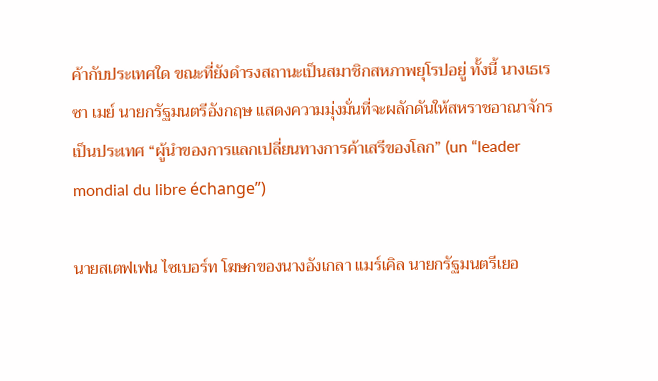ค้ากับประเทศใด ขณะที่ยังดำรงสถานะเป็นสมาชิกสหภาพยุโรปอยู่ ทั้งนี้ นางเธเรซา เมย์ นายกรัฐมนตรีอังกฤษ แสดงความมุ่งมั่นที่จะผลักดันให้สหราชอาณาจักรเป็นประเทศ “ผู้นำของการแลกเปลี่ยนทางการค้าเสรีของโลก” (un “leader mondial du libre échange”)

นายสเตฟเฟน ไซเบอร์ท โฆษกของนางอังเกลา แมร์เคิล นายกรัฐมนตรีเยอ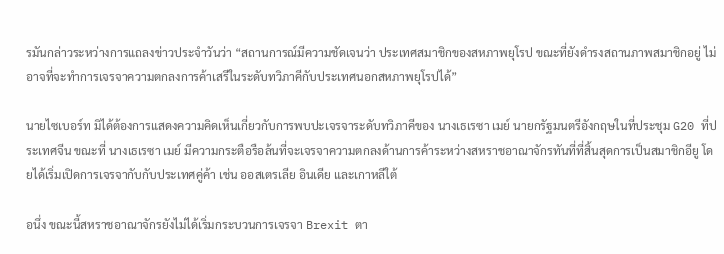รมันกล่าวระหว่างการแถลงข่าวประจำวันว่า “สถานการณ์มีความชัดเจนว่า ประเทศสมาชิกของสหภาพยุโรป ขณะที่ยังดำรงสถานภาพสมาชิกอยู่ ไม่อาจที่จะทำการเจรจาความตกลงการค้าเสรีในระดับทวิภาคีกับประเทศนอกสหภาพยุโรปได้”

นายไซเบอร์ท มิได้ต้องการแสดงความคิดเห็นเกี่ยวกับการพบปะเจรจาระดับทวิภาคีของ นางเธเรซา เมย์ นายกรัฐมนตรีอังกฤษในที่ประชุม G20 ที่ประเทศจีน ขณะที่ นางเธเรซา เมย์ มีความกระตือรือล้นที่จะเจรจาความตกลงด้านการค้าระหว่างสหราชอาณาจักรทันที่ที่สิ้นสุดการเป็นสมาชิกอียู โดยได้เริ่มเปิดการเจรจากับกับประเทศคู่ค้า เช่น ออสเตรเลีย อินเดีย และเกาหลีใต้

อนึ่ง ขณะนี้สหราชอาณาจักรยังไม่ได้เริ่มกระบวนการเจรจา Brexit ตา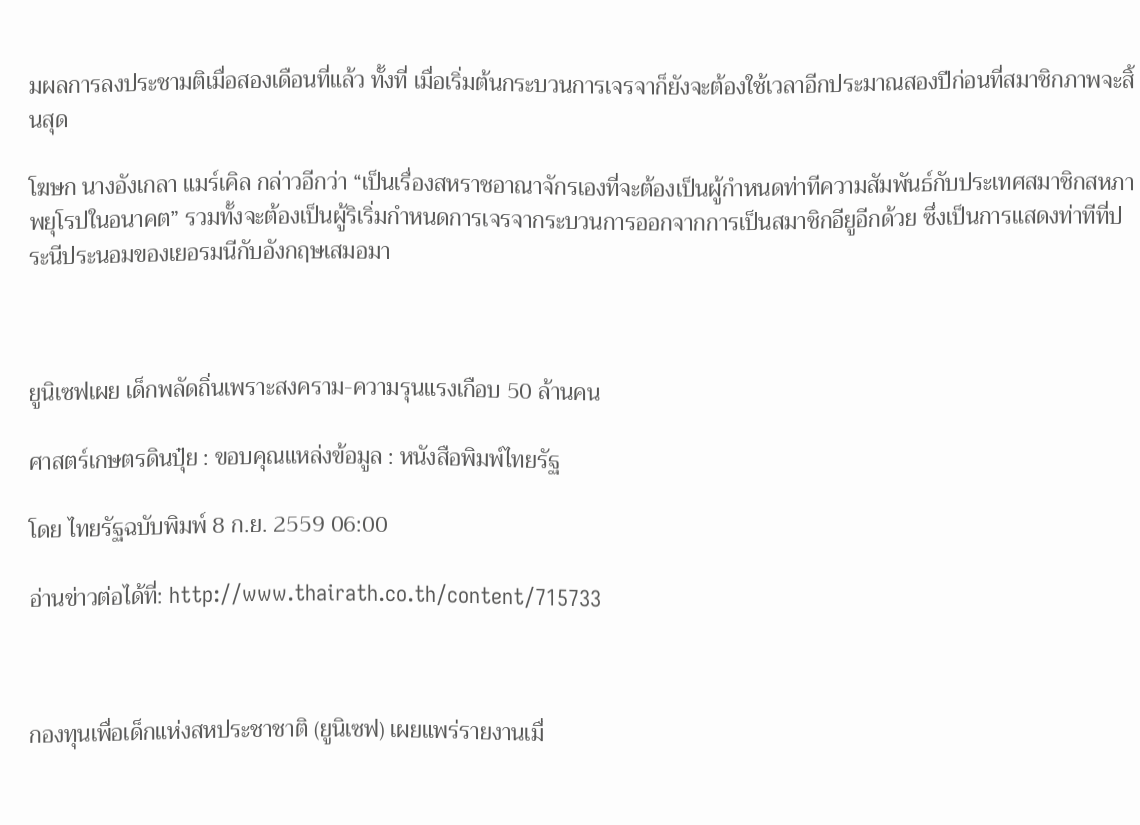มผลการลงประชามติเมื่อสองเดือนที่แล้ว ทั้งที่ เมื่อเริ่มต้นกระบวนการเจรจาก็ยังจะต้องใช้เวลาอีกประมาณสองปีก่อนที่สมาชิกภาพจะสิ้นสุด

โฆษก นางอังเกลา แมร์เคิล กล่าวอีกว่า “เป็นเรื่องสหราชอาณาจักรเองที่จะต้องเป็นผู้กำหนดท่าทีความสัมพันธ์กับประเทศสมาชิกสหภาพยุโรปในอนาคต” รวมทั้งจะต้องเป็นผู้ริเริ่มกำหนดการเจรจากระบวนการออกจากการเป็นสมาชิกอียูอีกด้วย ซึ่งเป็นการแสดงท่าทีที่ประนีประนอมของเยอรมนีกับอังกฤษเสมอมา



ยูนิเซฟเผย เด็กพลัดถิ่นเพราะสงคราม-ความรุนแรงเกือบ 50 ล้านคน

ศาสตร์เกษตรดินปุ๋ย : ขอบคุณแหล่งข้อมูล : หนังสือพิมพ์ไทยรัฐ

โดย ไทยรัฐฉบับพิมพ์ 8 ก.ย. 2559 06:00

อ่านข่าวต่อได้ที่: http://www.thairath.co.th/content/715733



กองทุนเพื่อเด็กแห่งสหประชาชาติ (ยูนิเซฟ) เผยแพร่รายงานเมื่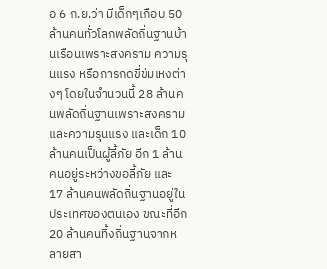อ 6 ก.ย.ว่า มีเด็กๆเกือบ 50 ล้านคนทั่วโลกพลัดถิ่นฐานบ้านเรือนเพราะสงคราม ความรุนแรง หรือการกดขี่ข่มเหงต่างๆ โดยในจำนวนนี้ 28 ล้านคนพลัดถิ่นฐานเพราะสงครามและความรุนแรง และเด็ก 10 ล้านคนเป็นผู้ลี้ภัย อีก 1 ล้านคนอยู่ระหว่างขอลี้ภัย และ 17 ล้านคนพลัดถิ่นฐานอยู่ในประเทศของตนเอง ขณะที่อีก 20 ล้านคนทิ้งถิ่นฐานจากหลายสา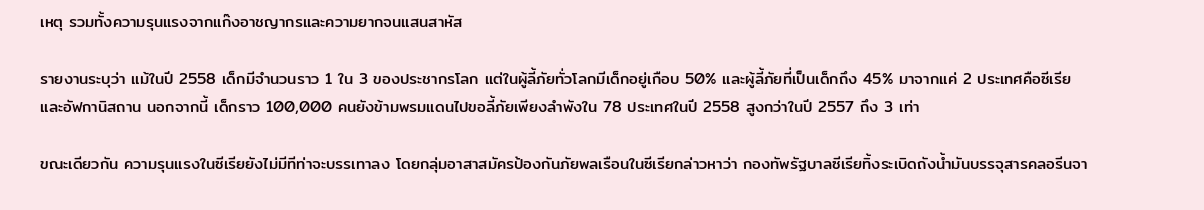เหตุ รวมทั้งความรุนแรงจากแก๊งอาชญากรและความยากจนแสนสาหัส

รายงานระบุว่า แม้ในปี 2558 เด็กมีจำนวนราว 1 ใน 3 ของประชากรโลก แต่ในผู้ลี้ภัยทั่วโลกมีเด็กอยู่เกือบ 50% และผู้ลี้ภัยที่เป็นเด็กถึง 45% มาจากแค่ 2 ประเทศคือซีเรียและอัฟกานิสถาน นอกจากนี้ เด็กราว 100,000 คนยังข้ามพรมแดนไปขอลี้ภัยเพียงลำพังใน 78 ประเทศในปี 2558 สูงกว่าในปี 2557 ถึง 3 เท่า

ขณะเดียวกัน ความรุนแรงในซีเรียยังไม่มีทีท่าจะบรรเทาลง โดยกลุ่มอาสาสมัครป้องกันภัยพลเรือนในซีเรียกล่าวหาว่า กองทัพรัฐบาลซีเรียทิ้งระเบิดถังน้ำมันบรรจุสารคลอรีนจา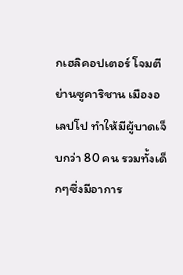กเฮลิคอปเตอร์ โจมตีย่านซูคาริชาน เมืองอเลปโป ทำให้มีผู้บาดเจ็บกว่า 80 คน รวมทั้งเด็กๆซึ่งมีอาการ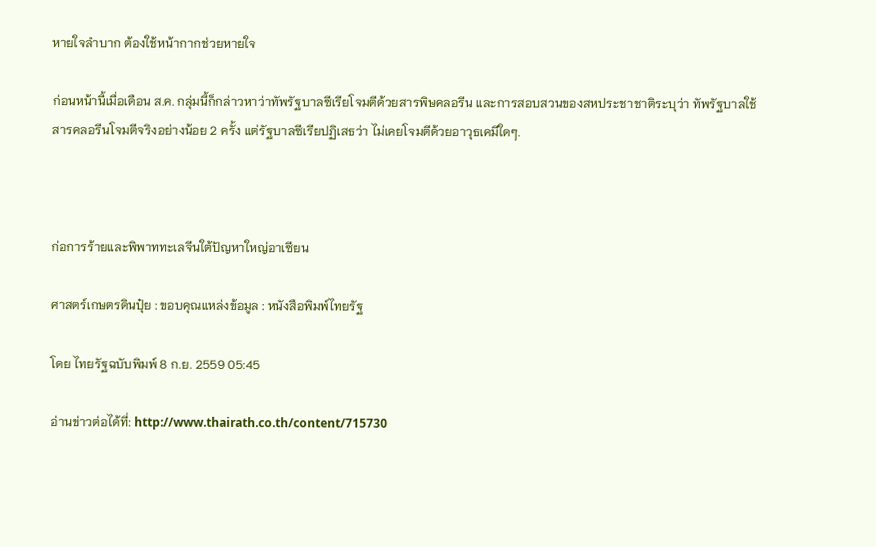หายใจลำบาก ต้องใช้หน้ากากช่วยหายใจ

ก่อนหน้านี้เมื่อเดือน ส.ค. กลุ่มนี้ก็กล่าวหาว่าทัพรัฐบาลซีเรียโจมตีด้วยสารพิษคลอรีน และการสอบสวนของสหประชาชาติระบุว่า ทัพรัฐบาลใช้สารคลอรีนโจมตีจริงอย่างน้อย 2 ครั้ง แต่รัฐบาลซีเรียปฏิเสธว่า ไม่เคยโจมตีด้วยอาวุธเคมีใดๆ.



ก่อการร้ายและพิพาททะเลจีนใต้ปัญหาใหญ่อาเซียน

ศาสตร์เกษตรดินปุ๋ย : ขอบคุณแหล่งข้อมูล : หนังสือพิมพ์ไทยรัฐ

โดย ไทยรัฐฉบับพิมพ์ 8 ก.ย. 2559 05:45

อ่านข่าวต่อได้ที่: http://www.thairath.co.th/content/715730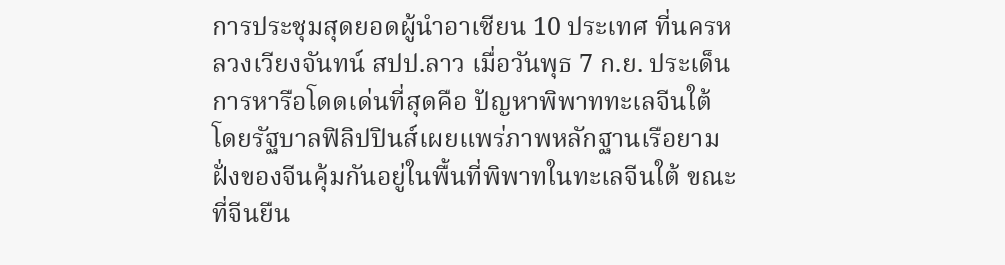การประชุมสุดยอดผู้นำอาเซียน 10 ประเทศ ที่นครหลวงเวียงจันทน์ สปป.ลาว เมื่อวันพุธ 7 ก.ย. ประเด็นการหารือโดดเด่นที่สุดคือ ปัญหาพิพาททะเลจีนใต้ โดยรัฐบาลฟิลิปปินส์เผยแพร่ภาพหลักฐานเรือยามฝั่งของจีนคุ้มกันอยู่ในพื้นที่พิพาทในทะเลจีนใต้ ขณะที่จีนยืน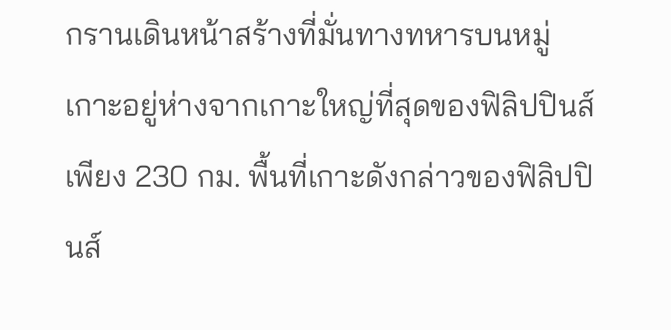กรานเดินหน้าสร้างที่มั่นทางทหารบนหมู่เกาะอยู่ห่างจากเกาะใหญ่ที่สุดของฟิลิปปินส์เพียง 230 กม. พื้นที่เกาะดังกล่าวของฟิลิปปินส์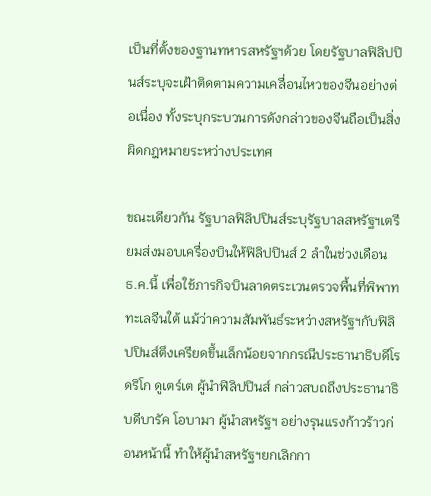เป็นที่ตั้งของฐานทหารสหรัฐฯด้วย โดยรัฐบาลฟิลิปปินส์ระบุจะเฝ้าติดตามความเคลื่อนไหวของจีนอย่างต่อเนื่อง ทั้งระบุกระบวนการดังกล่าวของจีนถือเป็นสิ่งผิดกฎหมายระหว่างประเทศ

ขณะเดียวกัน รัฐบาลฟิลิปปินส์ระบุรัฐบาลสหรัฐฯเตรียมส่งมอบเครื่องบินให้ฟิลิปปินส์ 2 ลำในช่วงเดือน ธ.ค.นี้ เพื่อใช้ภารกิจบินลาดตระเวนตรวจพื้นที่พิพาททะเลจีนใต้ แม้ว่าความสัมพันธ์ระหว่างสหรัฐฯกับฟิลิปปินส์ตึงเครียดขึ้นเล็กน้อยจากกรณีประธานาธิบดีโรดริโก ดูเตร์เต ผู้นำฟิลิปปินส์ กล่าวสบถถึงประธานาธิบดีบารัค โอบามา ผู้นำสหรัฐฯ อย่างรุนแรงก้าวร้าวก่อนหน้านี้ ทำให้ผู้นำสหรัฐฯยกเลิกกา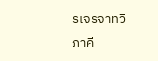รเจรจาทวิภาคี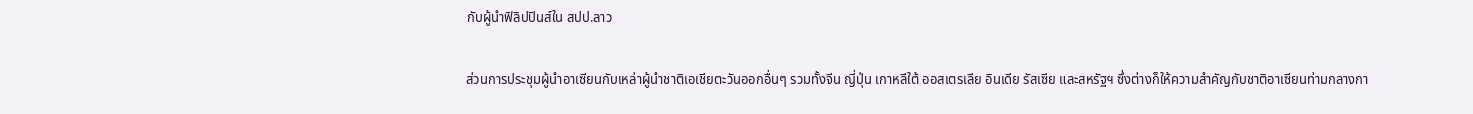กับผู้นำฟิลิปปินส์ใน สปป.ลาว

ส่วนการประชุมผู้นำอาเซียนกับเหล่าผู้นำชาติเอเชียตะวันออกอื่นๆ รวมทั้งจีน ญี่ปุ่น เกาหลีใต้ ออสเตรเลีย อินเดีย รัสเซีย และสหรัฐฯ ซึ่งต่างก็ให้ความสำคัญกับชาติอาเซียนท่ามกลางกา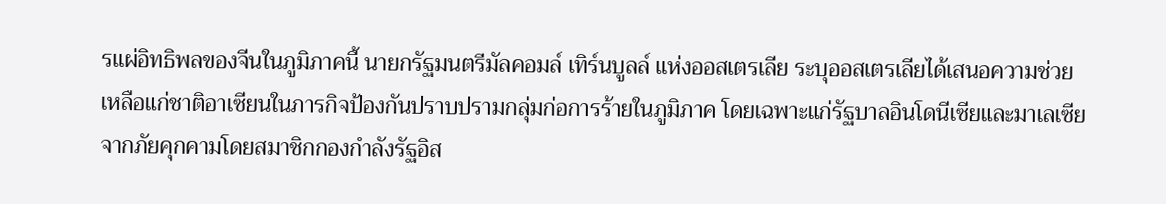รแผ่อิทธิพลของจีนในภูมิภาคนี้ นายกรัฐมนตรีมัลคอมล์ เทิร์นบูลล์ แห่งออสเตรเลีย ระบุออสเตรเลียได้เสนอความช่วยเหลือแก่ชาติอาเซียนในภารกิจป้องกันปราบปรามกลุ่มก่อการร้ายในภูมิภาค โดยเฉพาะแก่รัฐบาลอินโดนีเซียและมาเลเซียจากภัยคุกคามโดยสมาชิกกองกำลังรัฐอิส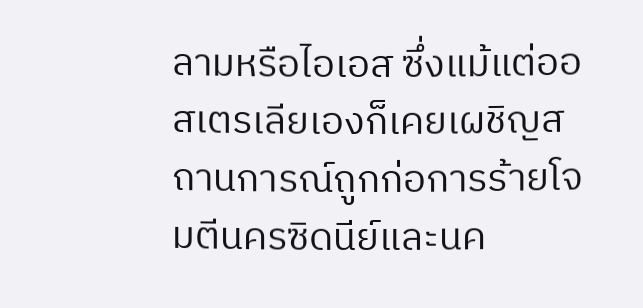ลามหรือไอเอส ซึ่งแม้แต่ออสเตรเลียเองก็เคยเผชิญสถานการณ์ถูกก่อการร้ายโจมตีนครซิดนีย์และนค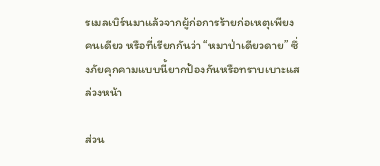รเมลเบิร์นมาแล้วจากผู้ก่อการร้ายก่อเหตุเพียงคนเดียว หรือที่เรียกกันว่า “หมาป่าเดียวดาย” ซึ่งภัยคุกคามแบบนี้ยากป้องกันหรือทราบเบาะแสล่วงหน้า

ส่วน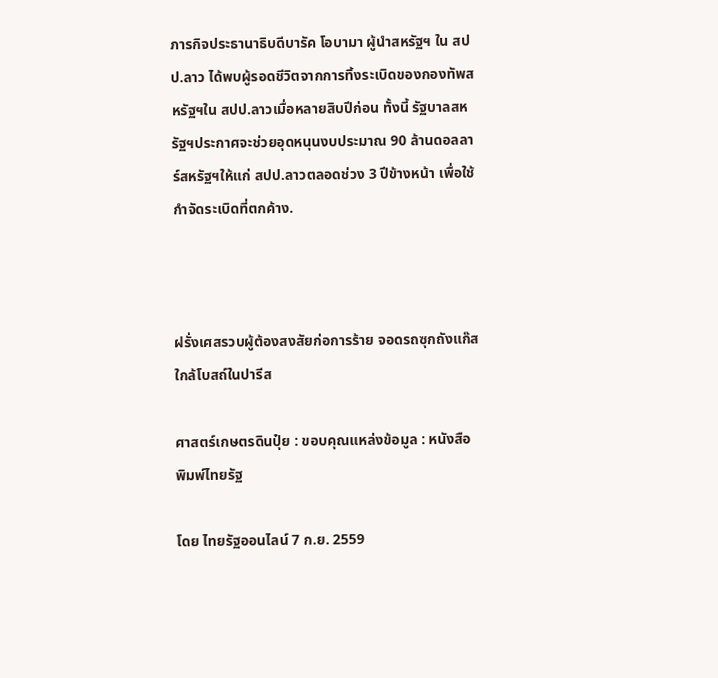ภารกิจประธานาธิบดีบารัค โอบามา ผู้นำสหรัฐฯ ใน สปป.ลาว ได้พบผู้รอดชีวิตจากการทิ้งระเบิดของกองทัพสหรัฐฯใน สปป.ลาวเมื่อหลายสิบปีก่อน ทั้งนี้ รัฐบาลสหรัฐฯประกาศจะช่วยอุดหนุนงบประมาณ 90 ล้านดอลลาร์สหรัฐฯให้แก่ สปป.ลาวตลอดช่วง 3 ปีข้างหน้า เพื่อใช้กำจัดระเบิดที่ตกค้าง.



ฝรั่งเศสรวบผู้ต้องสงสัยก่อการร้าย จอดรถซุกถังแก๊สใกล้โบสถ์ในปารีส

ศาสตร์เกษตรดินปุ๋ย : ขอบคุณแหล่งข้อมูล : หนังสือพิมพ์ไทยรัฐ

โดย ไทยรัฐออนไลน์ 7 ก.ย. 2559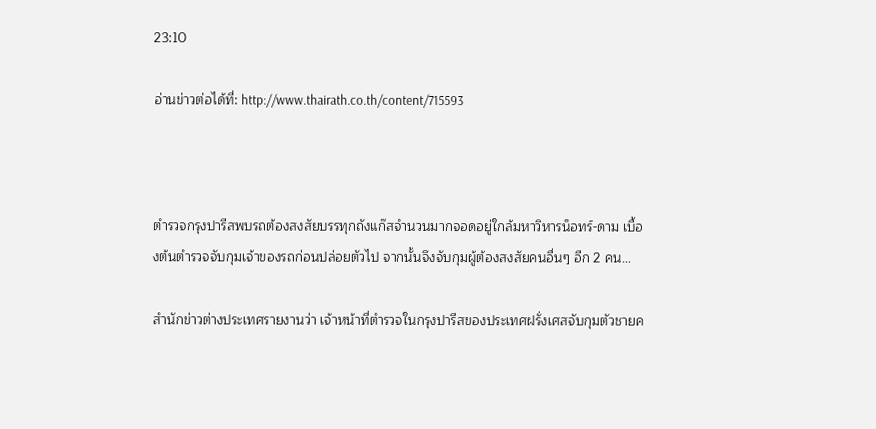23:10

อ่านข่าวต่อได้ที่: http://www.thairath.co.th/content/715593



ตำรวจกรุงปารีสพบรถต้องสงสัยบรรทุกถังแก๊สจำนวนมากจอดอยู่ใกล้มหาวิหารน็อทร์-ดาม เบื้องต้นตำรวจจับกุมเจ้าของรถก่อนปล่อยตัวไป จากนั้นจึงจับกุมผู้ต้องสงสัยคนอื่นๆ อีก 2 คน…

สำนักข่าวต่างประเทศรายงานว่า เจ้าหน้าที่ตำรวจในกรุงปารีสของประเทศฝรั่งเศสจับกุมตัวชายค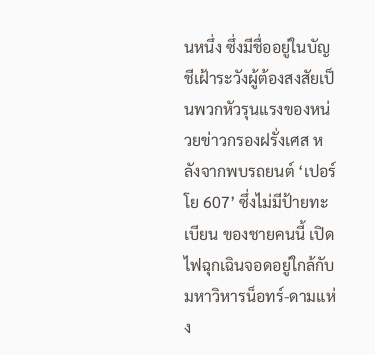นหนึ่ง ซึ่งมีชื่ออยู่ในบัญชีเฝ้าระวังผู้ต้องสงสัยเป็นพวกหัวรุนแรงของหน่วยข่าวกรองฝรั่งเศส หลังจากพบรถยนต์ ‘เปอร์โย 607’ ซึ่งไม่มีป้ายทะเบียน ของชายคนนี้ เปิดไฟฉุกเฉินจอดอยู่ใกล้กับมหาวิหารน็อทร์-ดามแห่ง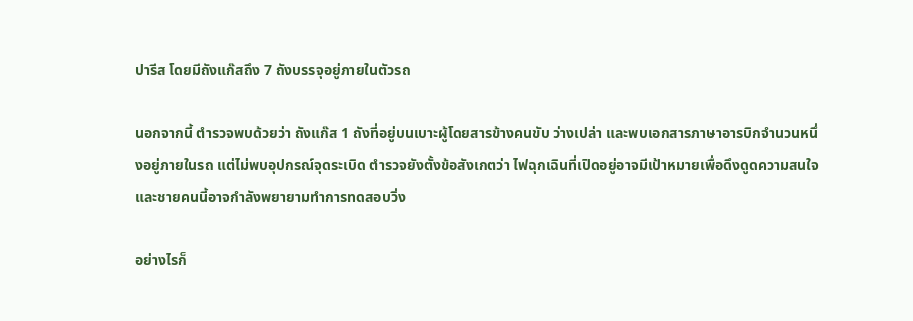ปารีส โดยมีถังแก๊สถึง 7 ถังบรรจุอยู่ภายในตัวรถ

นอกจากนี้ ตำรวจพบด้วยว่า ถังแก๊ส 1 ถังที่อยู่บนเบาะผู้โดยสารข้างคนขับ ว่างเปล่า และพบเอกสารภาษาอารบิกจำนวนหนึ่งอยู่ภายในรถ แต่ไม่พบอุปกรณ์จุดระเบิด ตำรวจยังตั้งข้อสังเกตว่า ไฟฉุกเฉินที่เปิดอยู่อาจมีเป้าหมายเพื่อดึงดูดความสนใจ และชายคนนี้อาจกำลังพยายามทำการทดสอบวิ่ง

อย่างไรก็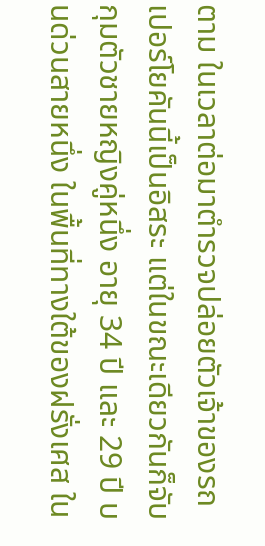ตาม ในเวลาต่อมาตำรวจปล่อยตัวเจ้าของรถเปอร์โยคันนี้เป็นอิสระ แต่ในขณะเดียวกันก็จับกุมตัวชายหญิงคู่หนึ่ง อายุ 34 ปี และ 29 ปี บนด่วนสายหนึ่ง ในพื้นที่ทางใต้ของฝรั่งเศส ใน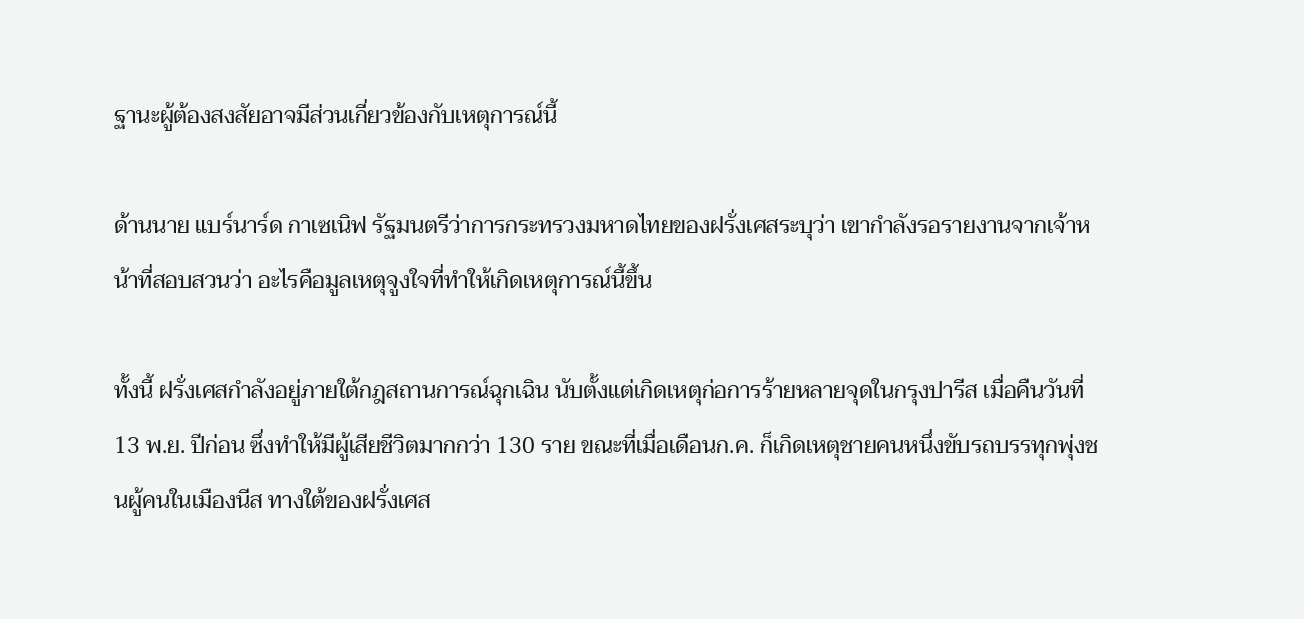ฐานะผู้ต้องสงสัยอาจมีส่วนเกี่ยวข้องกับเหตุการณ์นี้

ด้านนาย แบร์นาร์ด กาเซเนิฟ รัฐมนตรีว่าการกระทรวงมหาดไทยของฝรั่งเศสระบุว่า เขากำลังรอรายงานจากเจ้าหน้าที่สอบสวนว่า อะไรคือมูลเหตุจูงใจที่ทำให้เกิดเหตุการณ์นี้ขึ้น

ทั้งนี้ ฝรั่งเศสกำลังอยู่ภายใต้กฎสถานการณ์ฉุกเฉิน นับตั้งแต่เกิดเหตุก่อการร้ายหลายจุดในกรุงปารีส เมื่อคืนวันที่ 13 พ.ย. ปีก่อน ซึ่งทำให้มีผู้เสียชีวิตมากกว่า 130 ราย ขณะที่เมื่อเดือนก.ค. ก็เกิดเหตุชายคนหนึ่งขับรถบรรทุกพุ่งชนผู้คนในเมืองนีส ทางใต้ของฝรั่งเศส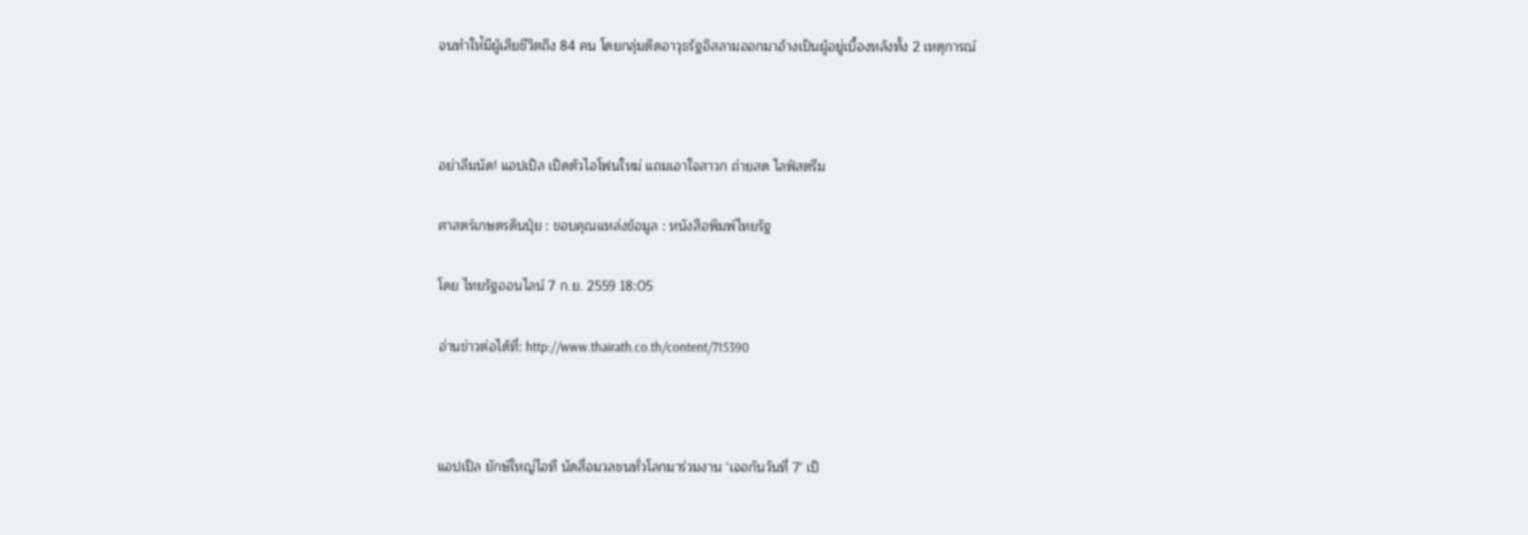จนทำให่้มีผู้เสียชีวิตถึง 84 คน โดยกลุ่มติดอาวุธรัฐอิสลามออกมาอ้างเป็นผู้อยู่เบื้องหลังทั้ง 2 เหตุการณ์



อย่าลืมนัด! แอปเปิล เปิดตัวไอโฟนใหม่ แถมเอาใจสาวก ถ่ายสด ไลฟ์สตรีม

ศาสตร์เกษตรดินปุ๋ย : ขอบคุณแหล่งข้อมูล : หนังสือพิมพ์ไทยรัฐ

โดย ไทยรัฐออนไลน์ 7 ก.ย. 2559 18:05

อ่านข่าวต่อได้ที่: http://www.thairath.co.th/content/715390



แอปเปิล ยักษ์ใหญ่ไอที นัดสื่อมวลชนทั่วโลกมาร่วมงาน ‘เจอกันวันที่ 7’ เปิ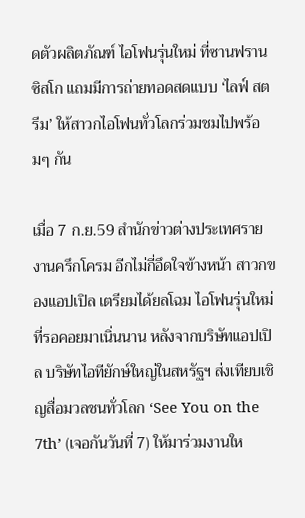ดตัวผลิตภัณฑ์ ไอโฟนรุ่นใหม่ ที่ซานฟรานซิสโก แถมมีการถ่ายทอดสดแบบ ‘ไลฟ์ สตรีม’ ให้สาวกไอโฟนทั่วโลกร่วมชมไปพร้อมๆ กัน

เมื่อ 7 ก.ย.59 สำนักข่าวต่างประเทศรายงานครึกโครม อีกไม่กี่อึดใจข้างหน้า สาวกของแอปเปิล เตรียมได้ยลโฉม ไอโฟนรุ่นใหม่ ที่รอคอยมาเนิ่นนาน หลังจากบริษัทแอปเปิล บริษัทไอทียักษ์ใหญ่ในสหรัฐฯ ส่งเทียบเชิญสื่อมวลชนทั่วโลก ‘See You on the 7th’ (เจอกันวันที่ 7) ให้มาร่วมงานให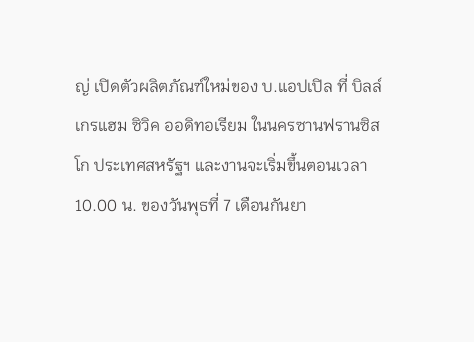ญ่ เปิดตัวผลิตภัณฑ์ใหม่ของ บ.แอปเปิล ที่ บิลล์ เกรแฮม ซิวิค ออดิทอเรียม ในนครซานฟรานซิสโก ประเทศสหรัฐฯ และงานจะเริ่มขึ้นตอนเวลา 10.00 น. ของวันพุธที่ 7 เดือนกันยา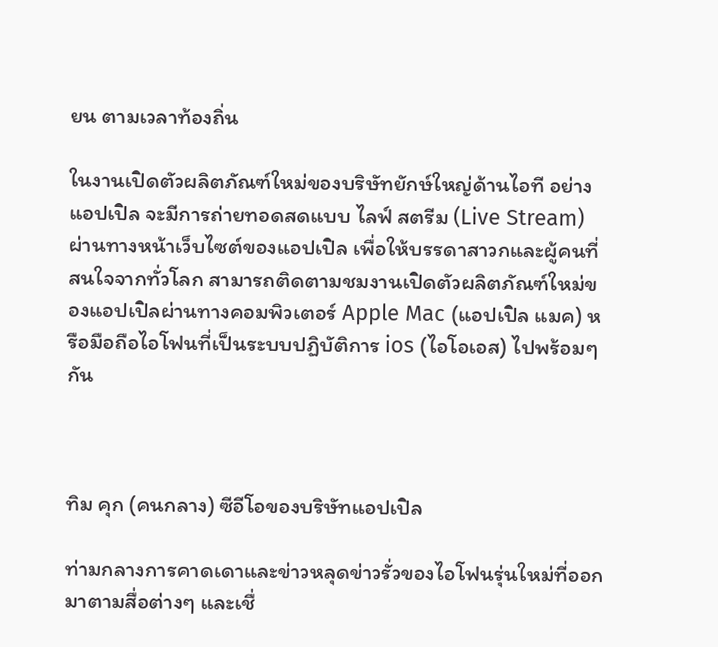ยน ตามเวลาท้องถิ่น

ในงานเปิดตัวผลิตภัณฑ์ใหม่ของบริษัทยักษ์ใหญ่ด้านไอที อย่างแอปเปิล จะมีการถ่ายทอดสดแบบ ไลฟ์ สตรีม (Live Stream) ผ่านทางหน้าเว็บไซต์ของแอปเปิล เพื่อให้บรรดาสาวกและผู้คนที่สนใจจากทั่วโลก สามารถติดตามชมงานเปิดตัวผลิตภัณฑ์ใหม่ของแอปเปิลผ่านทางคอมพิวเตอร์ Apple Mac (แอปเปิล แมค) หรือมือถือไอโฟนที่เป็นระบบปฏิบัติการ ios (ไอโอเอส) ไปพร้อมๆ กัน



ทิม คุก (คนกลาง) ซีอีโอของบริษัทแอปเปิล

ท่ามกลางการคาดเดาและข่าวหลุดข่าวรั่วของไอโฟนรุ่นใหม่ที่ออกมาตามสื่อต่างๆ และเชื่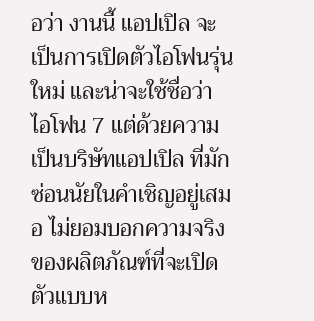อว่า งานนี้ แอปเปิล จะเป็นการเปิดตัวไอโฟนรุ่นใหม่ และน่าจะใช้ชื่อว่า ไอโฟน 7 แต่ด้วยความเป็นบริษัทแอปเปิล ที่มักซ่อนนัยในคำเชิญอยู่เสมอ ไม่ยอมบอกความจริงของผลิตภัณฑ์ที่จะเปิดตัวแบบห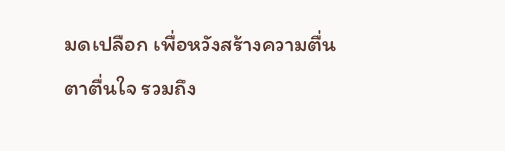มดเปลือก เพื่อหวังสร้างความตื่นตาตื่นใจ รวมถึง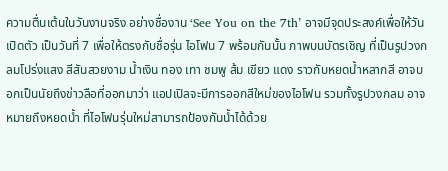ความตื่นเต้นในวันงานจริง อย่างชื่องาน ‘See You on the 7th’ อาจมีจุดประสงค์เพื่อให้วันเปิดตัว เป็นวันที่ 7 เพื่อให้ตรงกับชื่อรุ่น ไอโฟน 7 พร้อมกันนั้น ภาพบนบัตรเชิญ ที่เป็นรูปวงกลมโปร่งแสง สีสันสวยงาม น้ำเงิน ทอง เทา ชมพู ส้ม เขียว แดง ราวกับหยดน้ำหลากสี อาจบอกเป็นนัยถึงข่าวลือที่ออกมาว่า แอปเปิลจะมีการออกสีใหม่ของไอโฟน รวมทั้งรูปวงกลม อาจหมายถึงหยดน้ำ ที่ไอโฟนรุ่นใหม่สามารถป้องกันน้ำได้ด้วย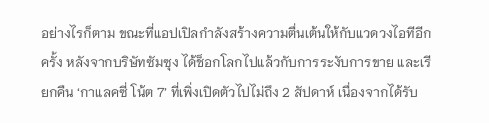อย่างไรก็ตาม ขณะที่แอปเปิลกำลังสร้างความตื่นเต้นให้กับแวดวงไอทีอีกครั้ง หลังจากบริษัทซัมซุง ได้ช็อกโลกไปแล้วกับการระงับการขาย และเรียกคืน ‘กาแลคซี่ โน้ต 7’ ที่เพิ่งเปิดตัวไปไม่ถึง 2 สัปดาห์ เนื่องจากได้รับ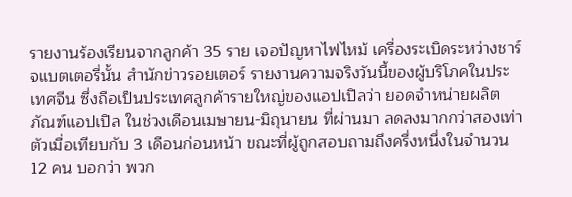รายงานร้องเรียนจากลูกค้า 35 ราย เจอปัญหาไฟไหม้ เครื่องระเบิดระหว่างชาร์จแบตเตอรี่นั้น สำนักข่าวรอยเตอร์ รายงานความจริงวันนี้ของผู้บริโภคในประเทศจีน ซึ่งถือเป็นประเทศลูกค้ารายใหญ่ของแอปเปิลว่า ยอดจำหน่ายผลิตภัณฑ์แอปเปิล ในช่วงเดือนเมษายน-มิถุนายน ที่ผ่านมา ลดลงมากกว่าสองเท่าตัวเมื่อเทียบกับ 3 เดือนก่อนหน้า ขณะที่ผู้ถูกสอบถามถึงครึ่งหนึ่งในจำนวน 12 คน บอกว่า พวก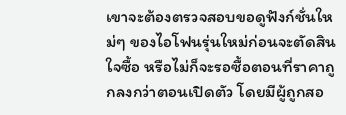เขาจะต้องตรวจสอบขอดูฟังก์ชั่นใหม่ๆ ของไอโฟนรุ่นใหม่ก่อนจะตัดสินใจซื้อ หรือไม่ก็จะรอซื้อตอนที่ราคาถูกลงกว่าตอนเปิดตัว โดยมีผู้ถูกสอ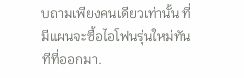บถามเพียงคนเดียวเท่านั้น ที่มีแผนจะซื้อไอโฟนรุ่นใหม่ทันทีที่ออกมา.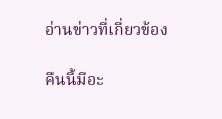อ่านข่าวที่เกี่ยวข้อง

คืนนี้มีอะ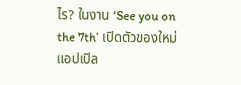ไร? ในงาน ‘See you on the 7th’ เปิดตัวของใหม่แอปเปิล